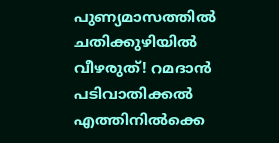പുണ്യമാസത്തിൽ ചതിക്കുഴിയിൽ വീഴരുത്! റമദാൻ പടിവാതിക്കൽ എത്തിനിൽക്കെ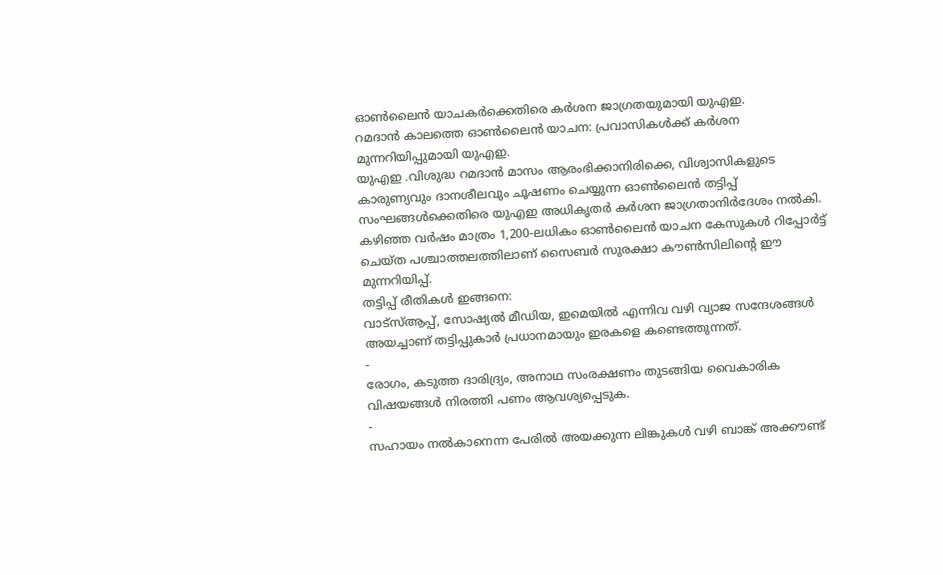ഓൺലൈൻ യാചകർക്കെതിരെ കർശന ജാഗ്രതയുമായി യുഎഇ.
റമദാൻ കാലത്തെ ഓൺലൈൻ യാചന: പ്രവാസികൾക്ക് കർശന മുന്നറിയിപ്പുമായി യുഎഇ.
യുഎഇ .വിശുദ്ധ റമദാൻ മാസം ആരംഭിക്കാനിരിക്കെ, വിശ്വാസികളുടെ കാരുണ്യവും ദാനശീലവും ചൂഷണം ചെയ്യുന്ന ഓൺലൈൻ തട്ടിപ്പ് സംഘങ്ങൾക്കെതിരെ യുഎഇ അധികൃതർ കർശന ജാഗ്രതാനിർദേശം നൽകി. കഴിഞ്ഞ വർഷം മാത്രം 1,200-ലധികം ഓൺലൈൻ യാചന കേസുകൾ റിപ്പോർട്ട് ചെയ്ത പശ്ചാത്തലത്തിലാണ് സൈബർ സുരക്ഷാ കൗൺസിലിന്റെ ഈ മുന്നറിയിപ്പ്.
തട്ടിപ്പ് രീതികൾ ഇങ്ങനെ:
വാട്സ്ആപ്പ്, സോഷ്യൽ മീഡിയ, ഇമെയിൽ എന്നിവ വഴി വ്യാജ സന്ദേശങ്ങൾ അയച്ചാണ് തട്ടിപ്പുകാർ പ്രധാനമായും ഇരകളെ കണ്ടെത്തുന്നത്.
-
രോഗം, കടുത്ത ദാരിദ്ര്യം, അനാഥ സംരക്ഷണം തുടങ്ങിയ വൈകാരിക വിഷയങ്ങൾ നിരത്തി പണം ആവശ്യപ്പെടുക.
-
സഹായം നൽകാനെന്ന പേരിൽ അയക്കുന്ന ലിങ്കുകൾ വഴി ബാങ്ക് അക്കൗണ്ട്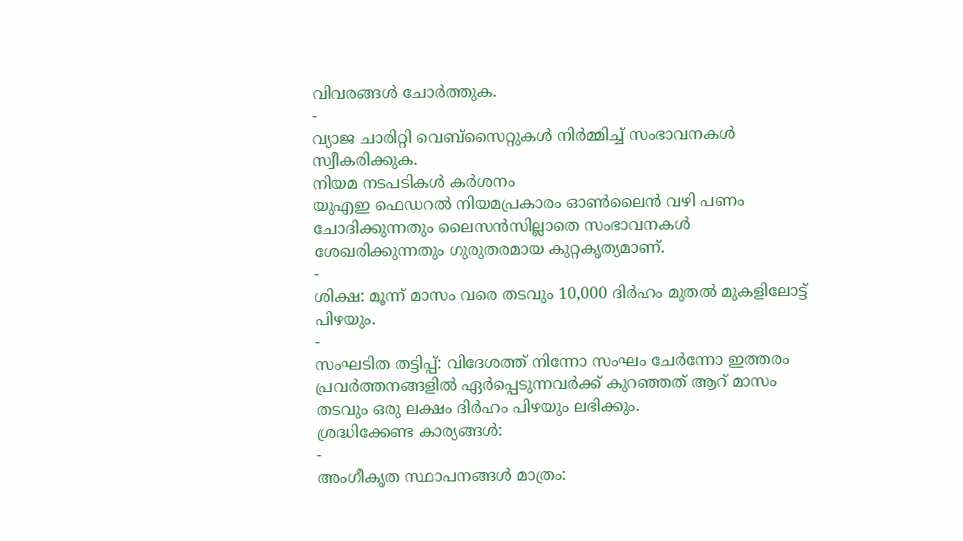വിവരങ്ങൾ ചോർത്തുക.
-
വ്യാജ ചാരിറ്റി വെബ്സൈറ്റുകൾ നിർമ്മിച്ച് സംഭാവനകൾ സ്വീകരിക്കുക.
നിയമ നടപടികൾ കർശനം
യുഎഇ ഫെഡറൽ നിയമപ്രകാരം ഓൺലൈൻ വഴി പണം ചോദിക്കുന്നതും ലൈസൻസില്ലാതെ സംഭാവനകൾ ശേഖരിക്കുന്നതും ഗുരുതരമായ കുറ്റകൃത്യമാണ്.
-
ശിക്ഷ: മൂന്ന് മാസം വരെ തടവും 10,000 ദിർഹം മുതൽ മുകളിലോട്ട് പിഴയും.
-
സംഘടിത തട്ടിപ്പ്: വിദേശത്ത് നിന്നോ സംഘം ചേർന്നോ ഇത്തരം പ്രവർത്തനങ്ങളിൽ ഏർപ്പെടുന്നവർക്ക് കുറഞ്ഞത് ആറ് മാസം തടവും ഒരു ലക്ഷം ദിർഹം പിഴയും ലഭിക്കും.
ശ്രദ്ധിക്കേണ്ട കാര്യങ്ങൾ:
-
അംഗീകൃത സ്ഥാപനങ്ങൾ മാത്രം: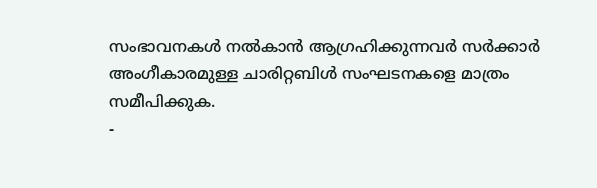സംഭാവനകൾ നൽകാൻ ആഗ്രഹിക്കുന്നവർ സർക്കാർ അംഗീകാരമുള്ള ചാരിറ്റബിൾ സംഘടനകളെ മാത്രം സമീപിക്കുക.
-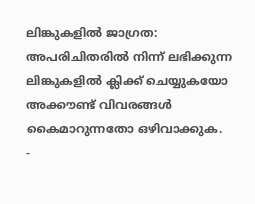ലിങ്കുകളിൽ ജാഗ്രത: അപരിചിതരിൽ നിന്ന് ലഭിക്കുന്ന ലിങ്കുകളിൽ ക്ലിക്ക് ചെയ്യുകയോ അക്കൗണ്ട് വിവരങ്ങൾ കൈമാറുന്നതോ ഒഴിവാക്കുക.
-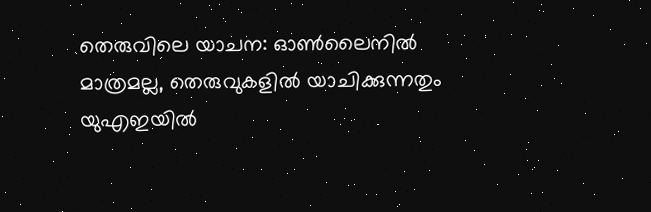തെരുവിലെ യാചന: ഓൺലൈനിൽ മാത്രമല്ല, തെരുവുകളിൽ യാചിക്കുന്നതും യുഎഇയിൽ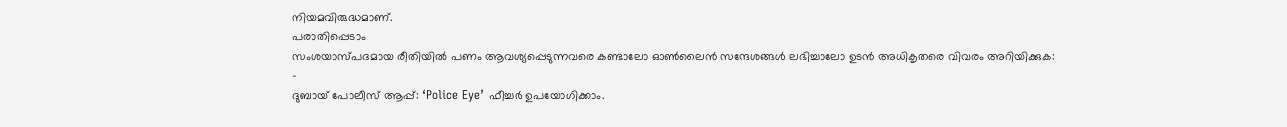നിയമവിരുദ്ധമാണ്.
പരാതിപ്പെടാം
സംശയാസ്പദമായ രീതിയിൽ പണം ആവശ്യപ്പെടുന്നവരെ കണ്ടാലോ ഓൺലൈൻ സന്ദേശങ്ങൾ ലഭിച്ചാലോ ഉടൻ അധികൃതരെ വിവരം അറിയിക്കുക:
-
ദുബായ് പോലീസ് ആപ്പ്: ‘Police Eye’ ഫീച്ചർ ഉപയോഗിക്കാം.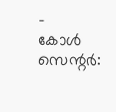-
കോൾ സെന്റർ: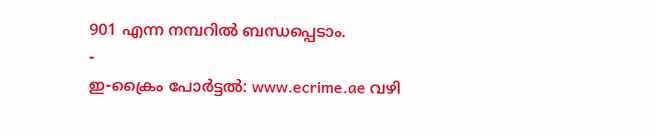901 എന്ന നമ്പറിൽ ബന്ധപ്പെടാം.
-
ഇ-ക്രൈം പോർട്ടൽ: www.ecrime.ae വഴി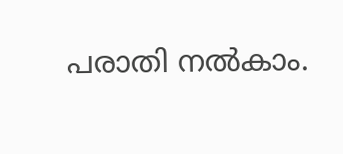പരാതി നൽകാം.